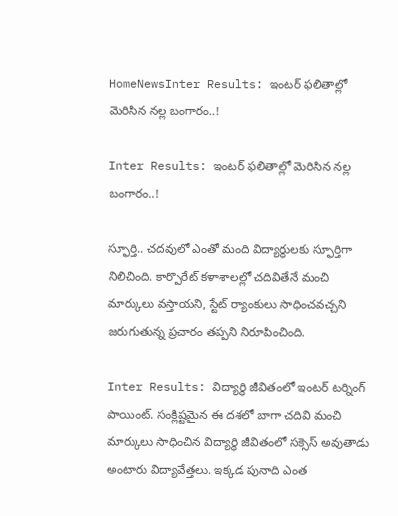HomeNewsInter Results: ఇంటర్‌ ఫలితాల్లో మెరిసిన నల్ల బంగారం..!

Inter Results: ఇంటర్‌ ఫలితాల్లో మెరిసిన నల్ల బంగారం..!

స్ఫూర్తి.. చదవులో ఎంతో మంది విద్యార్థులకు స్ఫూర్తిగా నిలిచింది. కార్పొరేట్‌ కళాశాలల్లో చదివితేనే మంచి మార్కులు వస్తాయని, స్టేట్‌ ర్యాంకులు సాధించవచ్చని జరుగుతున్న ప్రచారం తప్పని నిరూపించింది.

Inter Results: విద్యార్థి జీవితంలో ఇంటర్‌ టర్నింగ్‌ పాయింట్‌. సంక్లిష్టమైన ఈ దశలో బాగా చదివి మంచి మార్కులు సాధించిన విద్యార్థి జీవితంలో సక్సెస్‌ అవుతాడు అంటారు విద్యావేత్తలు. ఇక్కడ పునాది ఎంత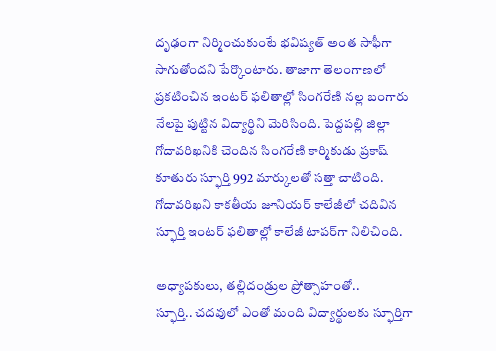దృఢంగా నిర్మించుకుంటే భవిష్యత్‌ అంత సాఫీగా సాగుతోందని పేర్కొంటారు. తాజాగా తెలంగాణలో ప్రకటించిన ఇంటర్‌ ఫలితాల్లో సింగరేణి నల్ల బంగారు నేలపై పుట్టిన విద్యార్థిని మెరిసింది. పెద్దపల్లి జిల్లా గోదావరిఖనికి చెందిన సింగరేణి కార్మికుడు ప్రకాష్‌ కూతురు స్ఫూర్తి 992 మార్కులతో సత్తా చాటింది. గోదావరిఖని కాకతీయ జూనియర్‌ కాలేజీలో చదివిన స్ఫూర్తి ఇంటర్‌ ఫలితాల్లో కాలేజీ టాపర్‌గా నిలిచింది.

అధ్యాపకులు, తల్లిదండ్రుల ప్రోత్సాహంతో..
స్ఫూర్తి.. చదవులో ఎంతో మంది విద్యార్థులకు స్ఫూర్తిగా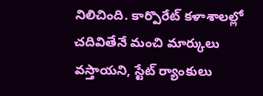నిలిచింది. కార్పొరేట్‌ కళాశాలల్లో చదివితేనే మంచి మార్కులు వస్తాయని, స్టేట్‌ ర్యాంకులు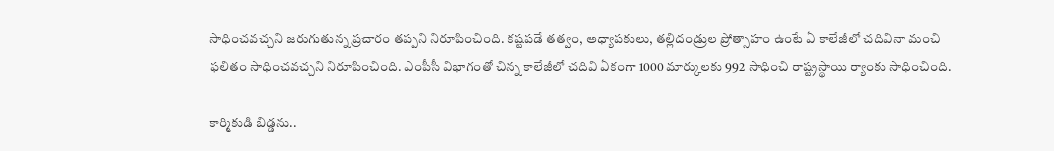సాధించవచ్చని జరుగుతున్న ప్రచారం తప్పని నిరూపించింది. కష్టపడే తత్వం, అధ్యాపకులు, తల్లిదండ్రుల ప్రోత్సాహం ఉంటే ఏ కాలేజీలో చదివినా మంచి ఫలితం సాధించవచ్చని నిరూపించింది. ఎంపీసీ విభాగంతో చిన్న కాలేజీలో చదివి ఏకంగా 1000 మార్కులకు 992 సాధించి రాష్ట్రస్థాయి ర్యాంకు సాధించింది.

కార్మికుడి బిడ్డను..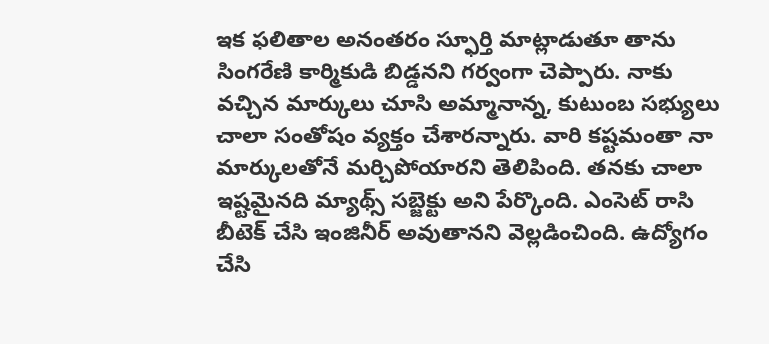ఇక ఫలితాల అనంతరం స్ఫూర్తి మాట్లాడుతూ తాను సింగరేణి కార్మికుడి బిడ్డనని గర్వంగా చెప్పారు. నాకు వచ్చిన మార్కులు చూసి అమ్మానాన్న, కుటుంబ సభ్యులు చాలా సంతోషం వ్యక్తం చేశారన్నారు. వారి కష్టమంతా నా మార్కులతోనే మర్చిపోయారని తెలిపింది. తనకు చాలా ఇష్టమైనది మ్యాథ్స్‌ సబ్జెక్టు అని పేర్కొంది. ఎంసెట్‌ రాసి బీటెక్‌ చేసి ఇంజినీర్‌ అవుతానని వెల్లడించింది. ఉద్యోగం చేసి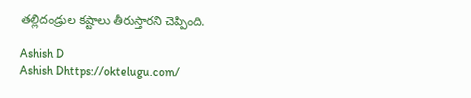తల్లిదండ్రుల కష్టాలు తీరుస్తారని చెప్పింది.

Ashish D
Ashish Dhttps://oktelugu.com/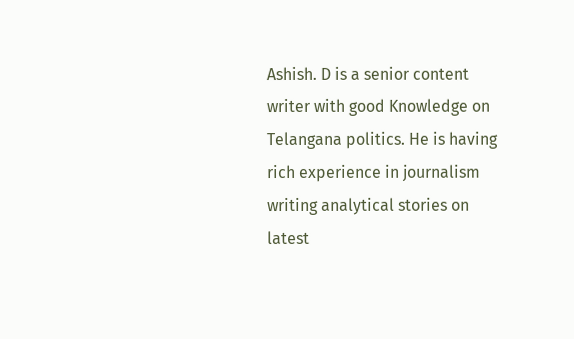Ashish. D is a senior content writer with good Knowledge on Telangana politics. He is having rich experience in journalism writing analytical stories on latest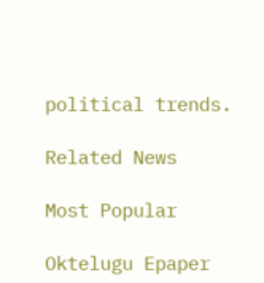political trends.

Related News

Most Popular

Oktelugu Epaper